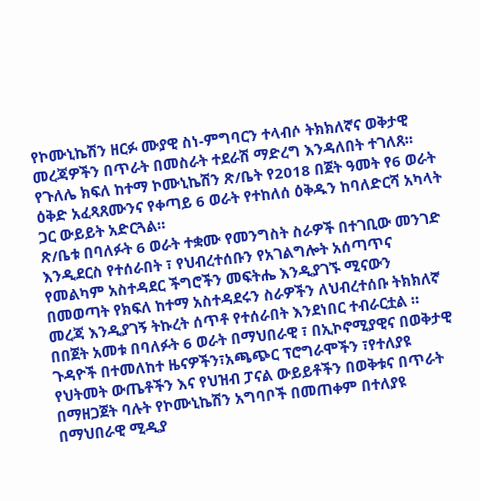የኮሙኒኬሽን ዘርፉ ሙያዊ ስነ-ምግባርን ተላብሶ ትክክለኛና ወቅታዊ መረጃዎችን በጥራት በመስራት ተደራሽ ማድረግ እንዳለበት ተገለጸ።
የጉለሌ ክፍለ ከተማ ኮሙኒኬሽን ጽ/ቤት የ2018 በጀት ዓመት የ6 ወራት ዕቅድ አፈጻጸሙንና የቀጣይ 6 ወራት የተከለሰ ዕቅዱን ከባለድርሻ አካላት ጋር ውይይት አድርጓል።
ጽ/ቤቱ በባለፉት 6 ወራት ተቋሙ የመንግስት ስራዎች በተገቢው መንገድ እንዲደርስ የተሰራበት ፣ የህብረተሰቡን የአገልግሎት አሰጣጥና የመልካም አስተዳደር ችግሮችን መፍትሔ እንዲያገኙ ሚናውን በመወጣት የክፍለ ከተማ አስተዳደሩን ስራዎችን ለህብረተሰቡ ትክክለኛ መረጃ እንዲያገኝ ትኩረት ሰጥቶ የተሰራበት እንደነበር ተብራርቷል ።
በበጀት አመቱ በባለፉት 6 ወራት በማህበራዊ ፣ በኢኮኖሚያዊና በወቅታዊ ጉዳዮች በተመለከተ ዜናዎችን፣አጫጭር ፕሮግራሞችን ፣የተለያዩ የህትመት ውጤቶችን እና የህዝብ ፓናል ውይይቶችን በወቅቱና በጥራት በማዘጋጀት ባሉት የኮሙኒኬሽን አግባቦች በመጠቀም በተለያዩ በማህበራዊ ሚዲያ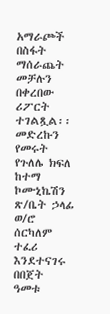አማራጮች በስፋት ማሰራጨት መቻሉን በቀረበው ሪፖርት ተገልጿል፡፡
መድረኩን የመሩት የጉለሌ ክፍለ ከተማ ኮሙኒኬሽን ጽ/ቤት ኃላፊ ወ/ሮ ሰርካለም ተፈሪ እንደተናገሩ በበጀት ዓመቱ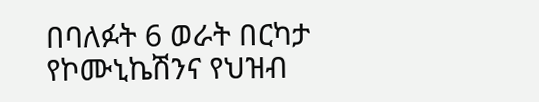በባለፉት 6 ወራት በርካታ የኮሙኒኬሽንና የህዝብ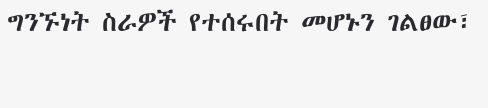ግንኙነት ስራዎች የተሰሩበት መሆኑን ገልፀው፣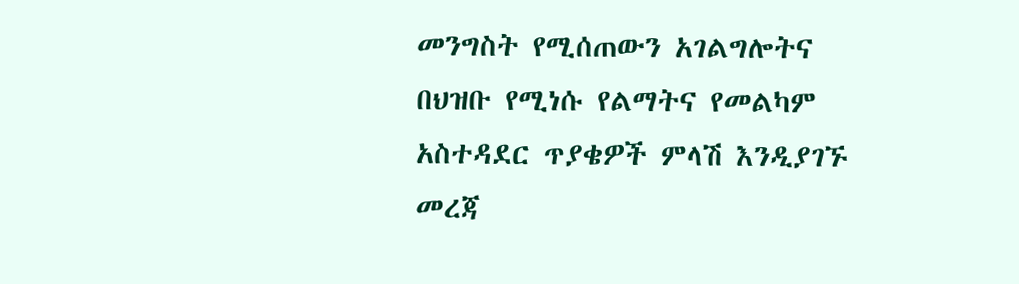መንግስት የሚሰጠውን አገልግሎትና በህዝቡ የሚነሱ የልማትና የመልካም አስተዳደር ጥያቄዎች ምላሽ እንዲያገኙ መረጃ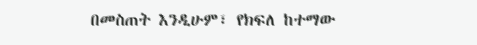በመስጠት እንዲሁም፣ የክፍለ ከተማው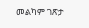መልካም ገጽታ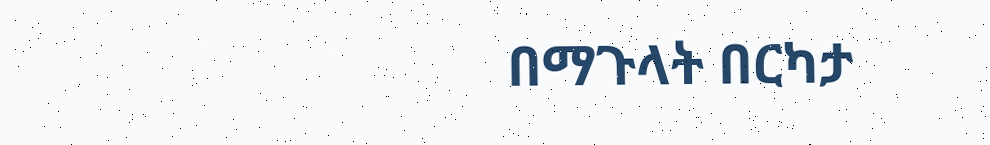በማጉላት በርካታ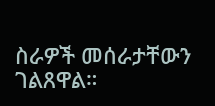ስራዎች መሰራታቸውን ገልጸዋል።